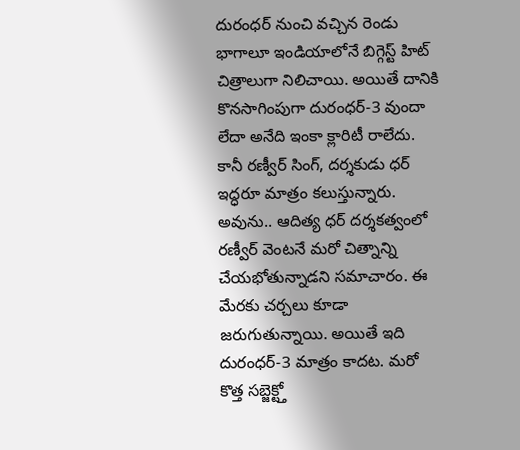దురంధర్ నుంచి వచ్చిన రెండు భాగాలూ ఇండియాలోనే బిగ్గెస్ట్ హిట్ చిత్రాలుగా నిలిచాయి. అయితే దానికి కొనసాగింపుగా దురంధర్-3 వుందా లేదా అనేది ఇంకా క్లారిటీ రాలేదు. కానీ రణ్వీర్ సింగ్, దర్శకుడు ధర్ ఇద్ధరూ మాత్రం కలుస్తున్నారు.
అవును.. ఆదిత్య ధర్ దర్శకత్వంలో రణ్వీర్ వెంటనే మరో చిత్నాన్ని చేయభోతున్నాడని సమాచారం. ఈ మేరకు చర్చలు కూడా జరుగుతున్నాయి. అయితే ఇది దురంధర్-3 మాత్రం కాదట. మరో కొత్త సబ్జెక్ట్తో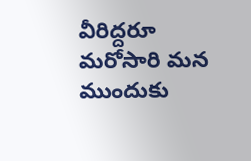వీరిద్దరూ మరోసారి మన ముందుకు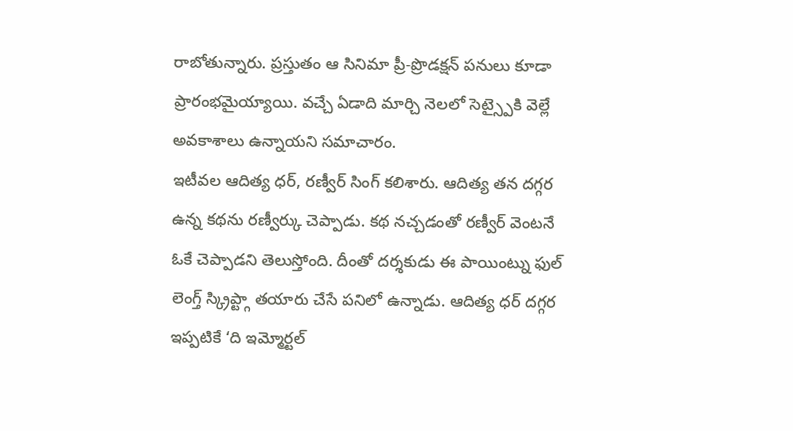రాబోతున్నారు. ప్రస్తుతం ఆ సినిమా ప్రీ-ప్రొడక్షన్ పనులు కూడా ప్రారంభమైయ్యాయి. వచ్చే ఏడాది మార్చి నెలలో సెట్స్పైకి వెల్లే అవకాశాలు ఉన్నాయని సమాచారం.
ఇటీవల ఆదిత్య ధర్, రణ్వీర్ సింగ్ కలిశారు. ఆదిత్య తన దగ్గర ఉన్న కథను రణ్వీర్కు చెప్పాడు. కథ నచ్చడంతో రణ్వీర్ వెంటనే ఓకే చెప్పాడని తెలుస్తోంది. దీంతో దర్శకుడు ఈ పాయింట్ను ఫుల్ లెంగ్త్ స్క్రిప్ట్గా తయారు చేసే పనిలో ఉన్నాడు. ఆదిత్య ధర్ దగ్గర ఇప్పటికే ‘ది ఇమ్మోర్టల్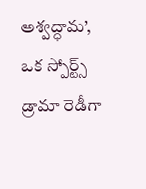అశ్వద్ధామ’, ఒక స్పోర్ట్స్ డ్రామా రెడీగా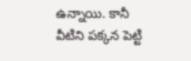ఉన్నాయి. కానీ వీటిని పక్కన పెట్టి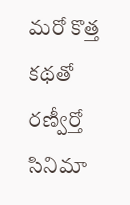మరో కొత్త కథతో రణ్వీర్తో సినిమా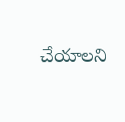చేయాలని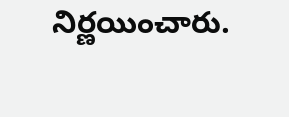నిర్ణయించారు.